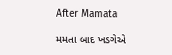After Mamata

મમતા બાદ ખડગેએ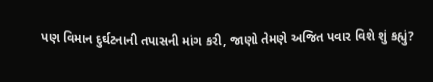પણ વિમાન દુર્ઘટનાની તપાસની માંગ કરી, જાણો તેમણે અજિત પવાર વિશે શું કહ્યું?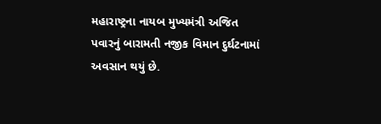મહારાષ્ટ્રના નાયબ મુખ્યમંત્રી અજિત પવારનું બારામતી નજીક વિમાન દુર્ઘટનામાં અવસાન થયું છે.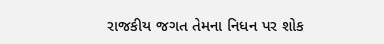રાજકીય જગત તેમના નિધન પર શોક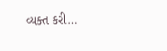વ્યક્ત કરી…